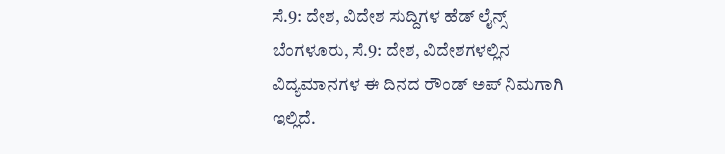ಸೆ.9: ದೇಶ, ವಿದೇಶ ಸುದ್ದಿಗಳ ಹೆಡ್ ಲೈನ್ಸ್
ಬೆಂಗಳೂರು, ಸೆ.9: ದೇಶ, ವಿದೇಶಗಳಲ್ಲಿನ ವಿದ್ಯಮಾನಗಳ ಈ ದಿನದ ರೌಂಡ್ ಅಪ್ ನಿಮಗಾಗಿ ಇಲ್ಲಿದೆ.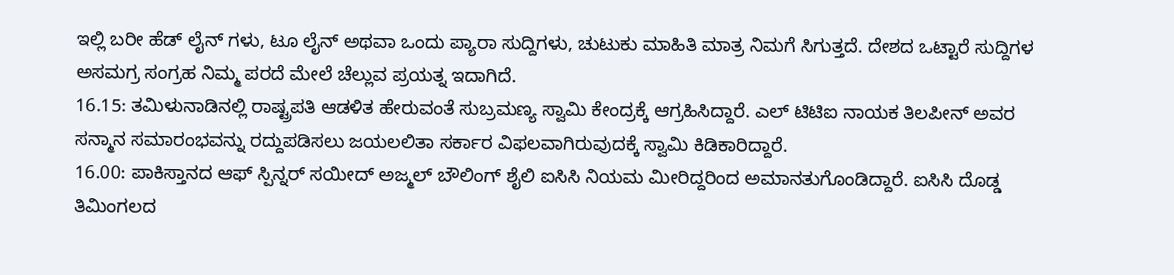ಇಲ್ಲಿ ಬರೀ ಹೆಡ್ ಲೈನ್ ಗಳು, ಟೂ ಲೈನ್ ಅಥವಾ ಒಂದು ಪ್ಯಾರಾ ಸುದ್ದಿಗಳು, ಚುಟುಕು ಮಾಹಿತಿ ಮಾತ್ರ ನಿಮಗೆ ಸಿಗುತ್ತದೆ. ದೇಶದ ಒಟ್ಟಾರೆ ಸುದ್ದಿಗಳ ಅಸಮಗ್ರ ಸಂಗ್ರಹ ನಿಮ್ಮ ಪರದೆ ಮೇಲೆ ಚೆಲ್ಲುವ ಪ್ರಯತ್ನ ಇದಾಗಿದೆ.
16.15: ತಮಿಳುನಾಡಿನಲ್ಲಿ ರಾಷ್ಟ್ರಪತಿ ಆಡಳಿತ ಹೇರುವಂತೆ ಸುಬ್ರಮಣ್ಯ ಸ್ವಾಮಿ ಕೇಂದ್ರಕ್ಕೆ ಆಗ್ರಹಿಸಿದ್ದಾರೆ. ಎಲ್ ಟಿಟಿಐ ನಾಯಕ ತಿಲಪೀನ್ ಅವರ ಸನ್ಮಾನ ಸಮಾರಂಭವನ್ನು ರದ್ದುಪಡಿಸಲು ಜಯಲಲಿತಾ ಸರ್ಕಾರ ವಿಫಲವಾಗಿರುವುದಕ್ಕೆ ಸ್ವಾಮಿ ಕಿಡಿಕಾರಿದ್ದಾರೆ.
16.00: ಪಾಕಿಸ್ತಾನದ ಆಫ್ ಸ್ಪಿನ್ನರ್ ಸಯೀದ್ ಅಜ್ಮಲ್ ಬೌಲಿಂಗ್ ಶೈಲಿ ಐಸಿಸಿ ನಿಯಮ ಮೀರಿದ್ದರಿಂದ ಅಮಾನತುಗೊಂಡಿದ್ದಾರೆ. ಐಸಿಸಿ ದೊಡ್ಡ ತಿಮಿಂಗಲದ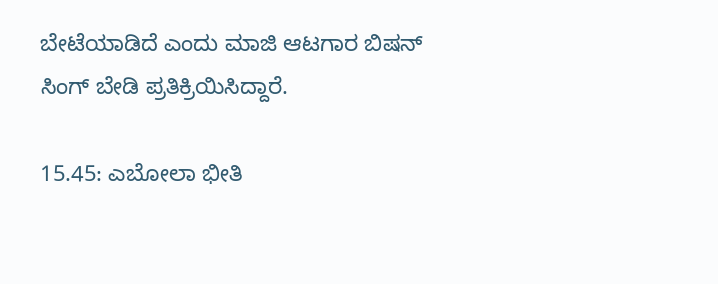ಬೇಟೆಯಾಡಿದೆ ಎಂದು ಮಾಜಿ ಆಟಗಾರ ಬಿಷನ್ ಸಿಂಗ್ ಬೇಡಿ ಪ್ರತಿಕ್ರಿಯಿಸಿದ್ದಾರೆ.

15.45: ಎಬೋಲಾ ಭೀತಿ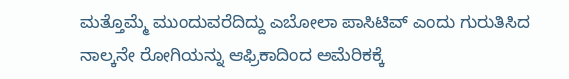ಮತ್ತೊಮ್ಮೆ ಮುಂದುವರೆದಿದ್ದು ಎಬೋಲಾ ಪಾಸಿಟಿವ್ ಎಂದು ಗುರುತಿಸಿದ ನಾಲ್ಕನೇ ರೋಗಿಯನ್ನು ಆಫ್ರಿಕಾದಿಂದ ಅಮೆರಿಕಕ್ಕೆ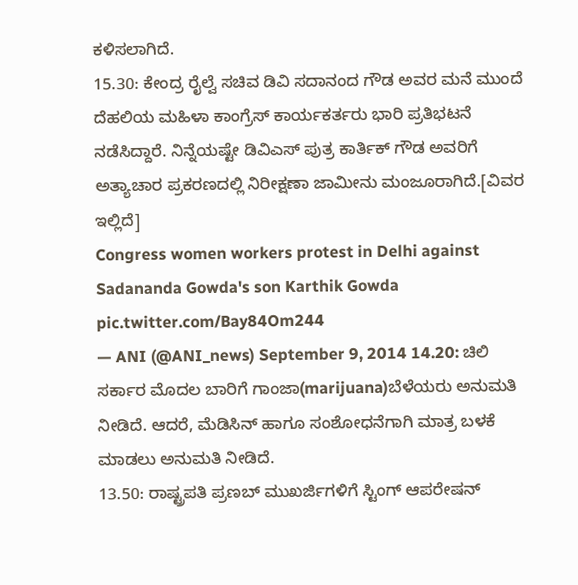ಕಳಿಸಲಾಗಿದೆ.
15.30: ಕೇಂದ್ರ ರೈಲ್ವೆ ಸಚಿವ ಡಿವಿ ಸದಾನಂದ ಗೌಡ ಅವರ ಮನೆ ಮುಂದೆ ದೆಹಲಿಯ ಮಹಿಳಾ ಕಾಂಗ್ರೆಸ್ ಕಾರ್ಯಕರ್ತರು ಭಾರಿ ಪ್ರತಿಭಟನೆ ನಡೆಸಿದ್ದಾರೆ. ನಿನ್ನೆಯಷ್ಟೇ ಡಿವಿಎಸ್ ಪುತ್ರ ಕಾರ್ತಿಕ್ ಗೌಡ ಅವರಿಗೆ ಅತ್ಯಾಚಾರ ಪ್ರಕರಣದಲ್ಲಿ ನಿರೀಕ್ಷಣಾ ಜಾಮೀನು ಮಂಜೂರಾಗಿದೆ.[ವಿವರ ಇಲ್ಲಿದೆ]
Congress women workers protest in Delhi against Sadananda Gowda's son Karthik Gowda pic.twitter.com/Bay84Om244
— ANI (@ANI_news) September 9, 2014 14.20: ಚಿಲಿ ಸರ್ಕಾರ ಮೊದಲ ಬಾರಿಗೆ ಗಾಂಜಾ(marijuana)ಬೆಳೆಯರು ಅನುಮತಿ ನೀಡಿದೆ. ಆದರೆ, ಮೆಡಿಸಿನ್ ಹಾಗೂ ಸಂಶೋಧನೆಗಾಗಿ ಮಾತ್ರ ಬಳಕೆ ಮಾಡಲು ಅನುಮತಿ ನೀಡಿದೆ.
13.50: ರಾಷ್ಟ್ರಪತಿ ಪ್ರಣಬ್ ಮುಖರ್ಜಿಗಳಿಗೆ ಸ್ಟಿಂಗ್ ಆಪರೇಷನ್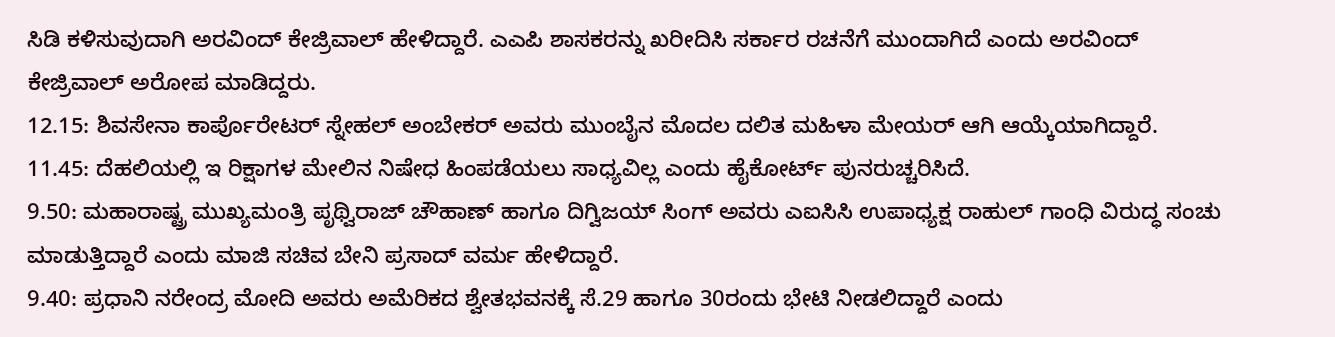ಸಿಡಿ ಕಳಿಸುವುದಾಗಿ ಅರವಿಂದ್ ಕೇಜ್ರಿವಾಲ್ ಹೇಳಿದ್ದಾರೆ. ಎಎಪಿ ಶಾಸಕರನ್ನು ಖರೀದಿಸಿ ಸರ್ಕಾರ ರಚನೆಗೆ ಮುಂದಾಗಿದೆ ಎಂದು ಅರವಿಂದ್ ಕೇಜ್ರಿವಾಲ್ ಅರೋಪ ಮಾಡಿದ್ದರು.
12.15: ಶಿವಸೇನಾ ಕಾರ್ಪೊರೇಟರ್ ಸ್ನೇಹಲ್ ಅಂಬೇಕರ್ ಅವರು ಮುಂಬೈನ ಮೊದಲ ದಲಿತ ಮಹಿಳಾ ಮೇಯರ್ ಆಗಿ ಆಯ್ಕೆಯಾಗಿದ್ದಾರೆ.
11.45: ದೆಹಲಿಯಲ್ಲಿ ಇ ರಿಕ್ಷಾಗಳ ಮೇಲಿನ ನಿಷೇಧ ಹಿಂಪಡೆಯಲು ಸಾಧ್ಯವಿಲ್ಲ ಎಂದು ಹೈಕೋರ್ಟ್ ಪುನರುಚ್ಚರಿಸಿದೆ.
9.50: ಮಹಾರಾಷ್ಟ್ರ ಮುಖ್ಯಮಂತ್ರಿ ಪೃಥ್ವಿರಾಜ್ ಚೌಹಾಣ್ ಹಾಗೂ ದಿಗ್ವಿಜಯ್ ಸಿಂಗ್ ಅವರು ಎಐಸಿಸಿ ಉಪಾಧ್ಯಕ್ಷ ರಾಹುಲ್ ಗಾಂಧಿ ವಿರುದ್ಧ ಸಂಚು ಮಾಡುತ್ತಿದ್ದಾರೆ ಎಂದು ಮಾಜಿ ಸಚಿವ ಬೇನಿ ಪ್ರಸಾದ್ ವರ್ಮ ಹೇಳಿದ್ದಾರೆ.
9.40: ಪ್ರಧಾನಿ ನರೇಂದ್ರ ಮೋದಿ ಅವರು ಅಮೆರಿಕದ ಶ್ವೇತಭವನಕ್ಕೆ ಸೆ.29 ಹಾಗೂ 30ರಂದು ಭೇಟಿ ನೀಡಲಿದ್ದಾರೆ ಎಂದು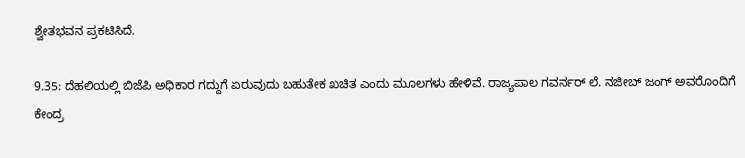ಶ್ವೇತಭವನ ಪ್ರಕಟಿಸಿದೆ.

9.35: ದೆಹಲಿಯಲ್ಲಿ ಬಿಜೆಪಿ ಅಧಿಕಾರ ಗದ್ದುಗೆ ಏರುವುದು ಬಹುತೇಕ ಖಚಿತ ಎಂದು ಮೂಲಗಳು ಹೇಳಿವೆ. ರಾಜ್ಯಪಾಲ ಗವರ್ನರ್ ಲೆ. ನಜೀಬ್ ಜಂಗ್ ಅವರೊಂದಿಗೆ ಕೇಂದ್ರ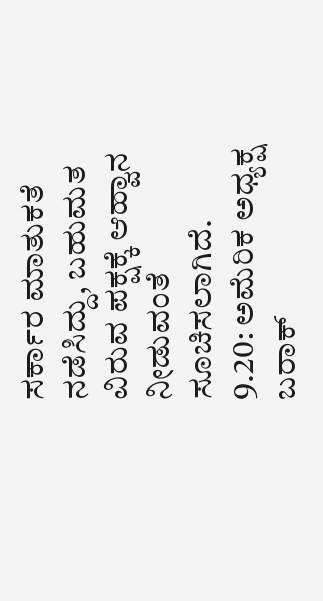ಸರ್ಕಾರ ಮಾತುಕತೆ ನಡೆಸಿದ್ದು, ಬಹುಮತ ವಿರುವ ಪಕ್ಷಕ್ಕೆ ಆಹ್ವಾನ ನೀಡುವಂತೆ ಸೂಚಿಸಲಾಗಿದೆ.
9.20: ಅಮೆರಿಕ ಅಧ್ಯಕ್ಷ ಬರಾಕ್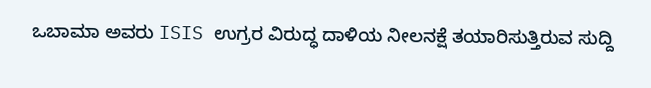ಒಬಾಮಾ ಅವರು ISIS ಉಗ್ರರ ವಿರುದ್ಧ ದಾಳಿಯ ನೀಲನಕ್ಷೆ ತಯಾರಿಸುತ್ತಿರುವ ಸುದ್ದಿ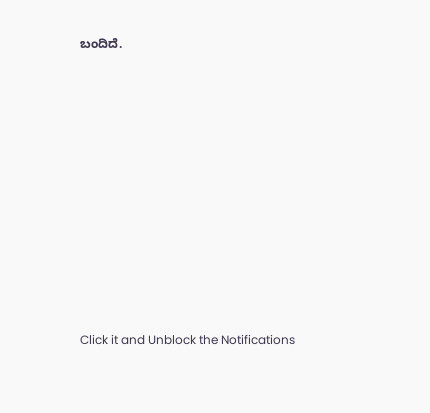ಬಂದಿದೆ.












Click it and Unblock the Notifications